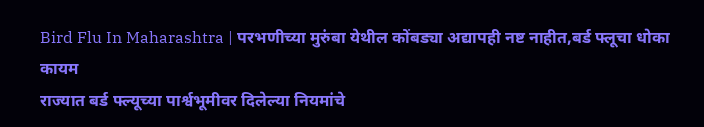Bird Flu In Maharashtra | परभणीच्या मुरुंबा येथील कोंबड्या अद्यापही नष्ट नाहीत,बर्ड फ्लूचा धोका कायम
राज्यात बर्ड फ्ल्यूच्या पार्श्वभूमीवर दिलेल्या नियमांचे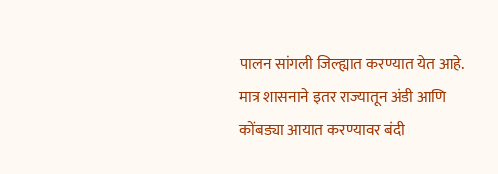पालन सांगली जिल्ह्यात करण्यात येत आहे. मात्र शासनाने इतर राज्यातून अंडी आणि कोंबड्या आयात करण्यावर बंदी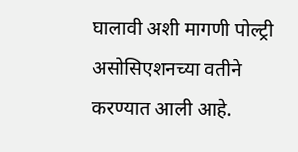घालावी अशी मागणी पोल्ट्री असोसिएशनच्या वतीने करण्यात आली आहे.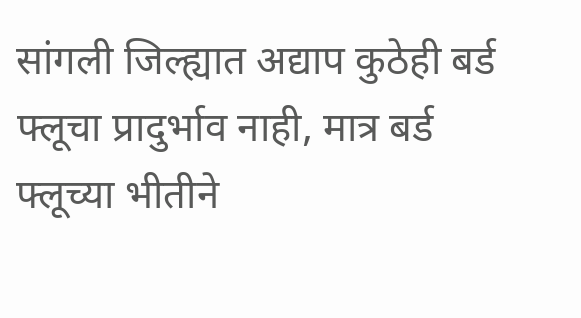सांगली जिल्ह्यात अद्याप कुठेही बर्ड फ्लूचा प्रादुर्भाव नाही, मात्र बर्ड फ्लूच्या भीतीने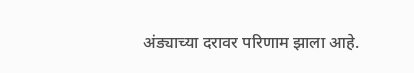अंड्याच्या दरावर परिणाम झाला आहे.